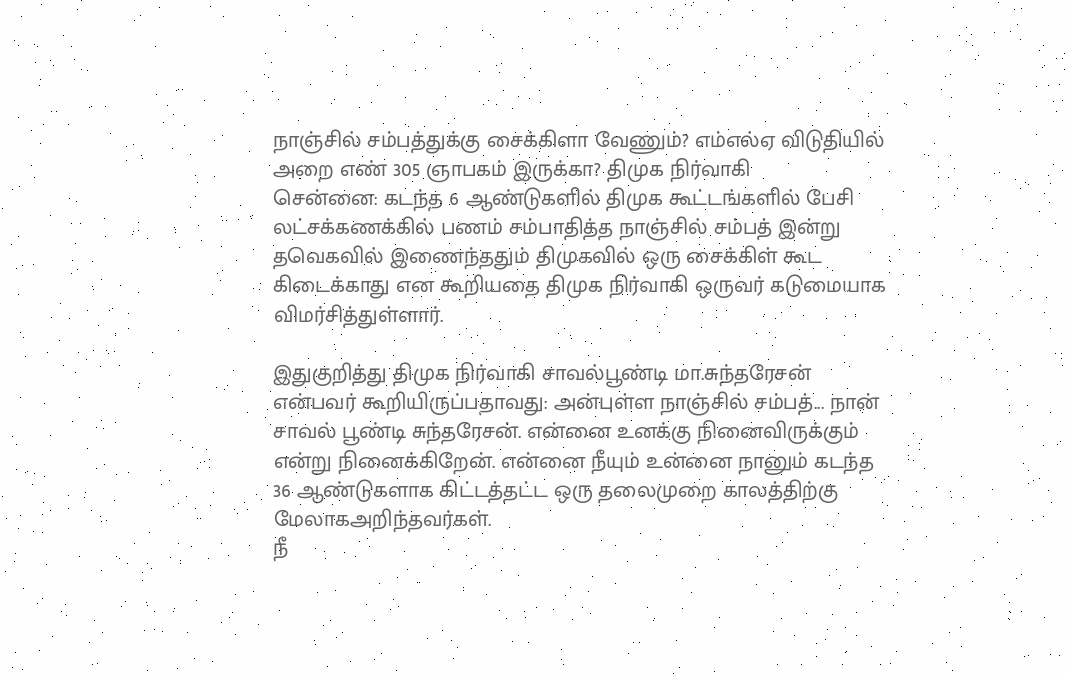நாஞ்சில் சம்பத்துக்கு சைக்கிளா வேணும்? எம்எல்ஏ விடுதியில் அறை எண் 305 ஞாபகம் இருக்கா? திமுக நிர்வாகி
சென்னை: கடந்த 6 ஆண்டுகளில் திமுக கூட்டங்களில் பேசி லட்சக்கணக்கில் பணம் சம்பாதித்த நாஞ்சில் சம்பத் இன்று தவெகவில் இணைந்ததும் திமுகவில் ஒரு சைக்கிள் கூட கிடைக்காது என கூறியதை திமுக நிர்வாகி ஒருவர் கடுமையாக விமர்சித்துள்ளார்.

இதுகுறித்து திமுக நிர்வாகி சாவல்பூண்டி மா.சுந்தரேசன் என்பவர் கூறியிருப்பதாவது: அன்புள்ள நாஞ்சில் சம்பத்... நான் சாவல் பூண்டி சுந்தரேசன். என்னை உனக்கு நினைவிருக்கும் என்று நினைக்கிறேன். என்னை நீயும் உன்னை நானும் கடந்த 36 ஆண்டுகளாக கிட்டத்தட்ட ஒரு தலைமுறை காலத்திற்கு மேலாகஅறிந்தவர்கள்.
நீ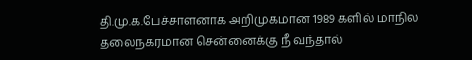தி.மு.க.பேச்சாளனாக அறிமுகமான 1989 களில் மாநில தலைநகரமான சென்னைக்கு நீ வந்தால்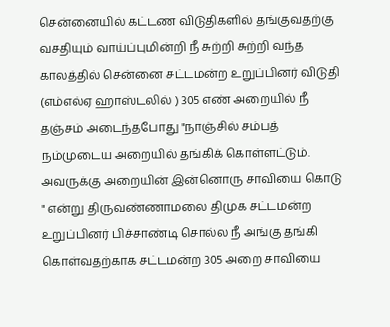சென்னையில் கட்டண விடுதிகளில் தங்குவதற்கு வசதியும் வாய்ப்புமின்றி நீ சுற்றி சுற்றி வந்த காலத்தில் சென்னை சட்டமன்ற உறுப்பினர் விடுதி (எம்எல்ஏ ஹாஸ்டலில் ) 305 எண் அறையில் நீ தஞ்சம் அடைந்தபோது "நாஞ்சில் சம்பத் நம்முடைய அறையில் தங்கிக் கொள்ளட்டும். அவருக்கு அறையின் இன்னொரு சாவியை கொடு " என்று திருவண்ணாமலை திமுக சட்டமன்ற உறுப்பினர் பிச்சாண்டி சொல்ல நீ அங்கு தங்கி கொள்வதற்காக சட்டமன்ற 305 அறை சாவியை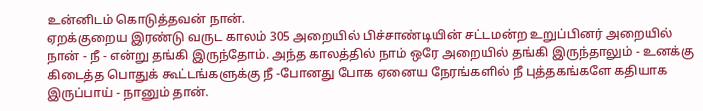உன்னிடம் கொடுத்தவன் நான்.
ஏறக்குறைய இரண்டு வருட காலம் 305 அறையில் பிச்சாண்டியின் சட்டமன்ற உறுப்பினர் அறையில் நான் - நீ - என்று தங்கி இருந்தோம். அந்த காலத்தில் நாம் ஒரே அறையில் தங்கி இருந்தாலும் - உனக்கு கிடைத்த பொதுக் கூட்டங்களுக்கு நீ -போனது போக ஏனைய நேரங்களில் நீ புத்தகங்களே கதியாக இருப்பாய் - நானும் தான்.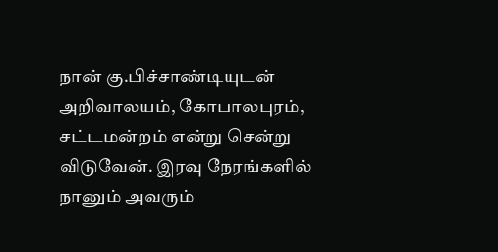நான் கு.பிச்சாண்டியுடன் அறிவாலயம், கோபாலபுரம், சட்டமன்றம் என்று சென்று விடுவேன். இரவு நேரங்களில் நானும் அவரும்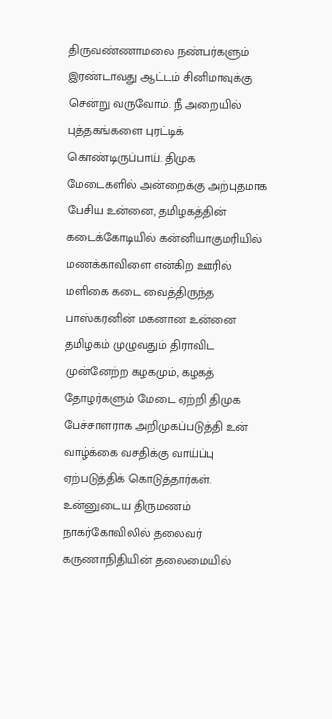திருவண்ணாமலை நண்பர்களும் இரண்டாவது ஆட்டம் சினிமாவுக்கு சென்று வருவோம். நீ அறையில் புத்தகங்களை புரட்டிக் கொண்டிருப்பாய். திமுக மேடைகளில் அன்றைக்கு அற்புதமாக பேசிய உன்னை, தமிழகத்தின் கடைக்கோடியில் கன்னியாகுமரியில் மணக்காவிளை என்கிற ஊரில் மளிகை கடை வைத்திருந்த பாஸ்கரனின் மகனான உன்னை தமிழகம் முழுவதும் திராவிட முன்னேற்ற கழகமும், கழகத் தோழர்களும் மேடை ஏற்றி திமுக பேச்சாளராக அறிமுகப்படுத்தி உன் வாழ்க்கை வசதிக்கு வாய்ப்பு ஏற்படுத்திக் கொடுத்தார்கள்.
உன்னுடைய திருமணம் நாகர்கோவிலில் தலைவர் கருணாநிதியின் தலைமையில்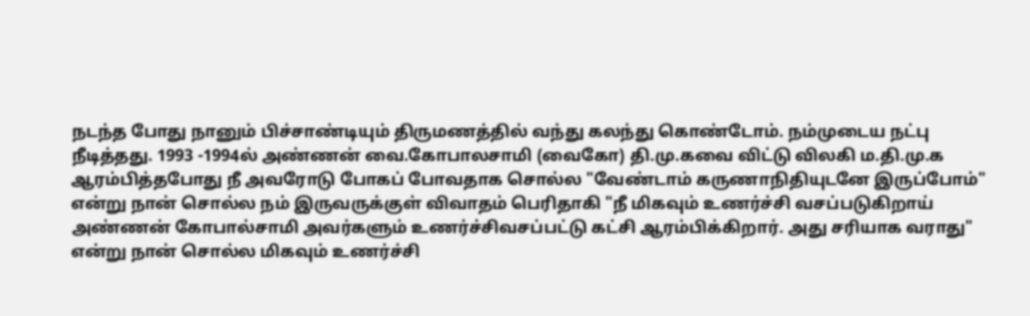நடந்த போது நானும் பிச்சாண்டியும் திருமணத்தில் வந்து கலந்து கொண்டோம். நம்முடைய நட்பு நீடித்தது. 1993 -1994ல் அண்ணன் வை.கோபாலசாமி (வைகோ) தி.மு.கவை விட்டு விலகி ம.தி.மு.க ஆரம்பித்தபோது நீ அவரோடு போகப் போவதாக சொல்ல "வேண்டாம் கருணாநிதியுடனே இருப்போம்" என்று நான் சொல்ல நம் இருவருக்குள் விவாதம் பெரிதாகி "நீ மிகவும் உணர்ச்சி வசப்படுகிறாய் அண்ணன் கோபால்சாமி அவர்களும் உணர்ச்சிவசப்பட்டு கட்சி ஆரம்பிக்கிறார். அது சரியாக வராது" என்று நான் சொல்ல மிகவும் உணர்ச்சி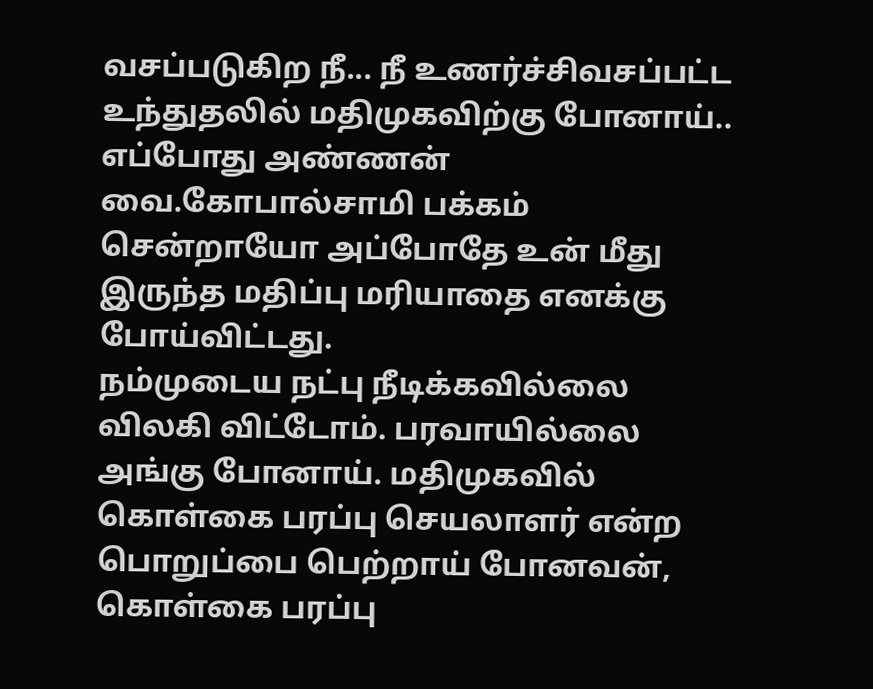வசப்படுகிற நீ... நீ உணர்ச்சிவசப்பட்ட உந்துதலில் மதிமுகவிற்கு போனாய்.. எப்போது அண்ணன் வை.கோபால்சாமி பக்கம் சென்றாயோ அப்போதே உன் மீது இருந்த மதிப்பு மரியாதை எனக்கு போய்விட்டது.
நம்முடைய நட்பு நீடிக்கவில்லை விலகி விட்டோம். பரவாயில்லை அங்கு போனாய். மதிமுகவில் கொள்கை பரப்பு செயலாளர் என்ற பொறுப்பை பெற்றாய் போனவன், கொள்கை பரப்பு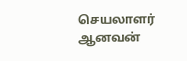செயலாளர் ஆனவன்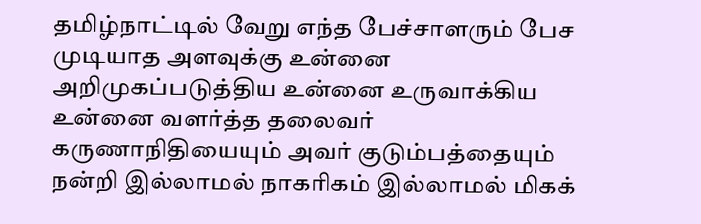தமிழ்நாட்டில் வேறு எந்த பேச்சாளரும் பேச முடியாத அளவுக்கு உன்னை அறிமுகப்படுத்திய உன்னை உருவாக்கிய உன்னை வளர்த்த தலைவர் கருணாநிதியையும் அவர் குடும்பத்தையும் நன்றி இல்லாமல் நாகரிகம் இல்லாமல் மிகக்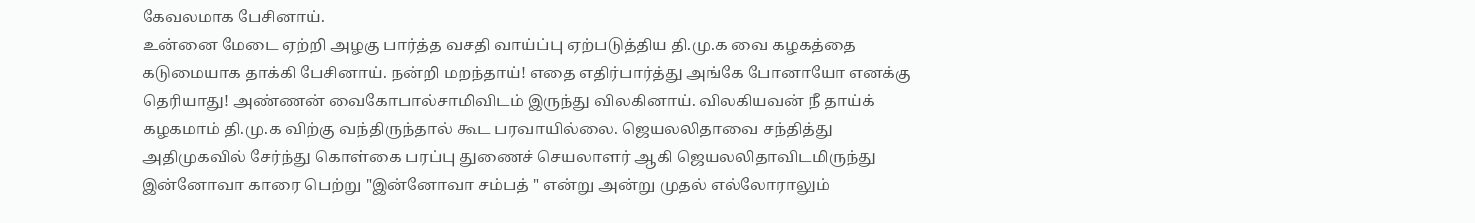கேவலமாக பேசினாய்.
உன்னை மேடை ஏற்றி அழகு பார்த்த வசதி வாய்ப்பு ஏற்படுத்திய தி.மு.க வை கழகத்தை கடுமையாக தாக்கி பேசினாய். நன்றி மறந்தாய்! எதை எதிர்பார்த்து அங்கே போனாயோ எனக்கு தெரியாது! அண்ணன் வைகோபால்சாமிவிடம் இருந்து விலகினாய். விலகியவன் நீ தாய்க் கழகமாம் தி.மு.க விற்கு வந்திருந்தால் கூட பரவாயில்லை. ஜெயலலிதாவை சந்தித்து அதிமுகவில் சேர்ந்து கொள்கை பரப்பு துணைச் செயலாளர் ஆகி ஜெயலலிதாவிடமிருந்து இன்னோவா காரை பெற்று "இன்னோவா சம்பத் " என்று அன்று முதல் எல்லோராலும்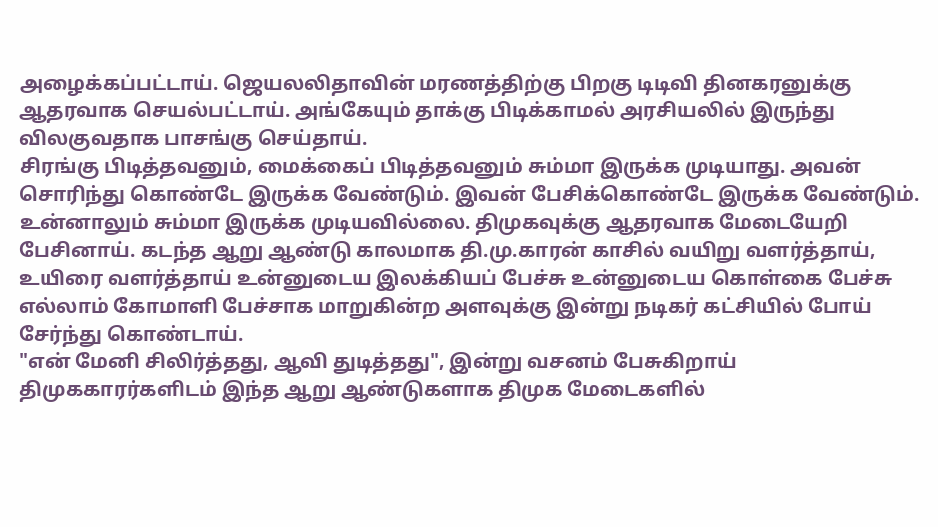அழைக்கப்பட்டாய். ஜெயலலிதாவின் மரணத்திற்கு பிறகு டிடிவி தினகரனுக்கு ஆதரவாக செயல்பட்டாய். அங்கேயும் தாக்கு பிடிக்காமல் அரசியலில் இருந்து விலகுவதாக பாசங்கு செய்தாய்.
சிரங்கு பிடித்தவனும், மைக்கைப் பிடித்தவனும் சும்மா இருக்க முடியாது. அவன் சொரிந்து கொண்டே இருக்க வேண்டும். இவன் பேசிக்கொண்டே இருக்க வேண்டும். உன்னாலும் சும்மா இருக்க முடியவில்லை. திமுகவுக்கு ஆதரவாக மேடையேறி பேசினாய். கடந்த ஆறு ஆண்டு காலமாக தி.மு.காரன் காசில் வயிறு வளர்த்தாய், உயிரை வளர்த்தாய் உன்னுடைய இலக்கியப் பேச்சு உன்னுடைய கொள்கை பேச்சு எல்லாம் கோமாளி பேச்சாக மாறுகின்ற அளவுக்கு இன்று நடிகர் கட்சியில் போய் சேர்ந்து கொண்டாய்.
"என் மேனி சிலிர்த்தது, ஆவி துடித்தது", இன்று வசனம் பேசுகிறாய் திமுககாரர்களிடம் இந்த ஆறு ஆண்டுகளாக திமுக மேடைகளில்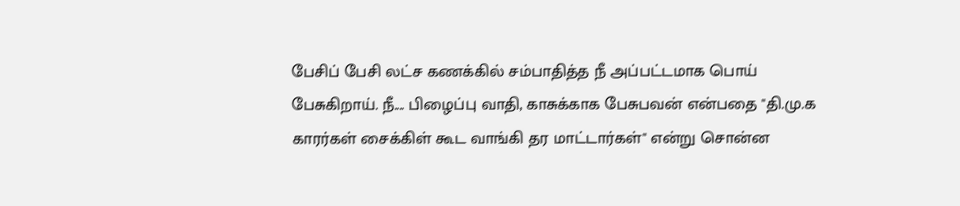பேசிப் பேசி லட்ச கணக்கில் சம்பாதித்த நீ அப்பட்டமாக பொய் பேசுகிறாய். நீ.... பிழைப்பு வாதி, காசுக்காக பேசுபவன் என்பதை "தி.மு.க காரர்கள் சைக்கிள் கூட வாங்கி தர மாட்டார்கள்" என்று சொன்ன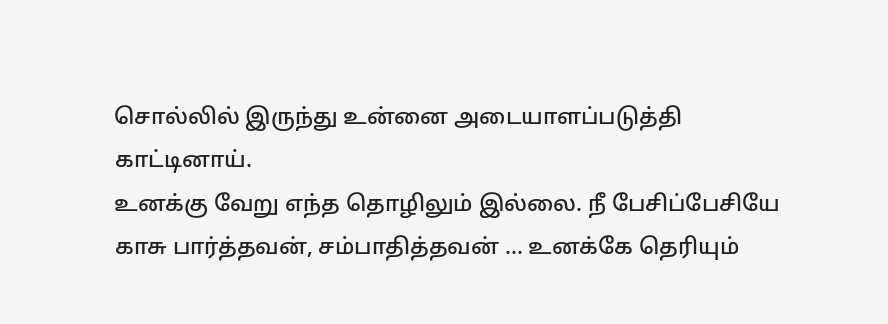சொல்லில் இருந்து உன்னை அடையாளப்படுத்தி காட்டினாய்.
உனக்கு வேறு எந்த தொழிலும் இல்லை. நீ பேசிப்பேசியே காசு பார்த்தவன், சம்பாதித்தவன் ... உனக்கே தெரியும்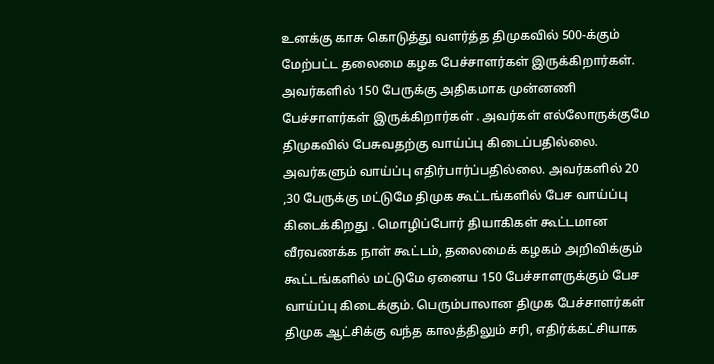உனக்கு காசு கொடுத்து வளர்த்த திமுகவில் 500-க்கும் மேற்பட்ட தலைமை கழக பேச்சாளர்கள் இருக்கிறார்கள். அவர்களில் 150 பேருக்கு அதிகமாக முன்னணி பேச்சாளர்கள் இருக்கிறார்கள் . அவர்கள் எல்லோருக்குமே திமுகவில் பேசுவதற்கு வாய்ப்பு கிடைப்பதில்லை.
அவர்களும் வாய்ப்பு எதிர்பார்ப்பதில்லை. அவர்களில் 20 ,30 பேருக்கு மட்டுமே திமுக கூட்டங்களில் பேச வாய்ப்பு கிடைக்கிறது . மொழிப்போர் தியாகிகள் கூட்டமான வீரவணக்க நாள் கூட்டம், தலைமைக் கழகம் அறிவிக்கும் கூட்டங்களில் மட்டுமே ஏனைய 150 பேச்சாளருக்கும் பேச வாய்ப்பு கிடைக்கும். பெரும்பாலான திமுக பேச்சாளர்கள் திமுக ஆட்சிக்கு வந்த காலத்திலும் சரி, எதிர்க்கட்சியாக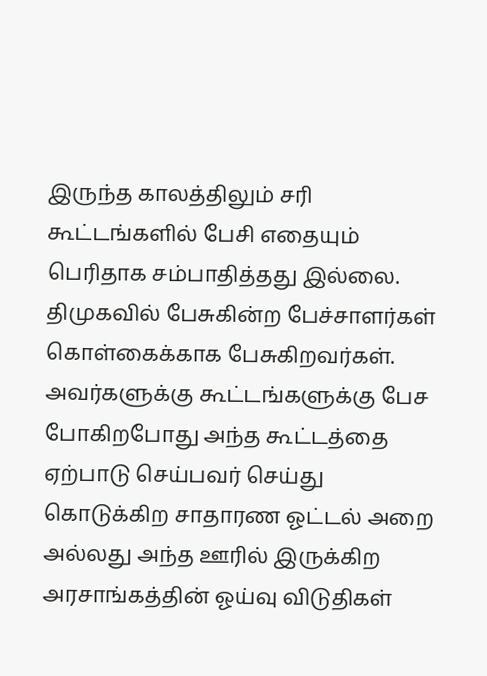இருந்த காலத்திலும் சரி கூட்டங்களில் பேசி எதையும் பெரிதாக சம்பாதித்தது இல்லை.
திமுகவில் பேசுகின்ற பேச்சாளர்கள் கொள்கைக்காக பேசுகிறவர்கள். அவர்களுக்கு கூட்டங்களுக்கு பேச போகிறபோது அந்த கூட்டத்தை ஏற்பாடு செய்பவர் செய்து கொடுக்கிற சாதாரண ஓட்டல் அறை அல்லது அந்த ஊரில் இருக்கிற அரசாங்கத்தின் ஓய்வு விடுதிகள்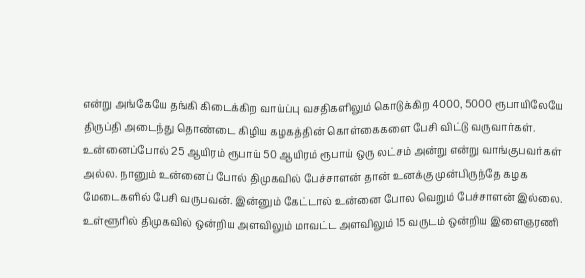என்று அங்கேயே தங்கி கிடைக்கிற வாய்ப்பு வசதிகளிலும் கொடுக்கிற 4000, 5000 ரூபாயிலேயே திருப்தி அடைந்து தொண்டை கிழிய கழகத்தின் கொள்கைகளை பேசி விட்டு வருவார்கள்.
உன்னைப்போல் 25 ஆயிரம் ரூபாய் 50 ஆயிரம் ரூபாய் ஒரு லட்சம் அன்று என்று வாங்குபவர்கள் அல்ல. நானும் உன்னைப் போல் திமுகவில் பேச்சாளன் தான் உனக்கு முன்பிருந்தே கழக மேடைகளில் பேசி வருபவன். இன்னும் கேட்டால் உன்னை போல வெறும் பேச்சாளன் இல்லை. உள்ளூரில் திமுகவில் ஒன்றிய அளவிலும் மாவட்ட அளவிலும் 15 வருடம் ஒன்றிய இளைஞரணி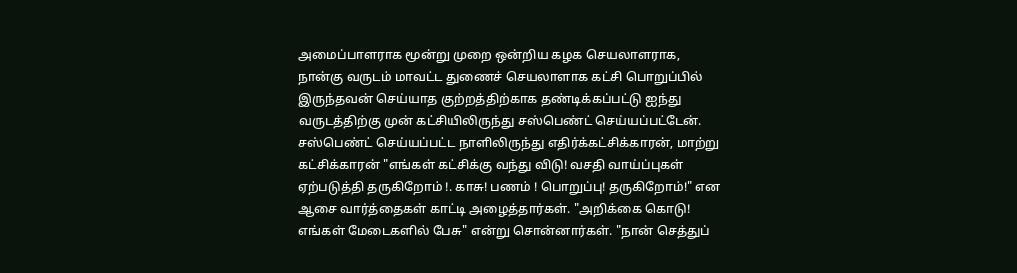அமைப்பாளராக மூன்று முறை ஒன்றிய கழக செயலாளராக, நான்கு வருடம் மாவட்ட துணைச் செயலாளாக கட்சி பொறுப்பில் இருந்தவன் செய்யாத குற்றத்திற்காக தண்டிக்கப்பட்டு ஐந்து வருடத்திற்கு முன் கட்சியிலிருந்து சஸ்பெண்ட் செய்யப்பட்டேன்.
சஸ்பெண்ட் செய்யப்பட்ட நாளிலிருந்து எதிர்க்கட்சிக்காரன், மாற்று கட்சிக்காரன் "எங்கள் கட்சிக்கு வந்து விடு! வசதி வாய்ப்புகள் ஏற்படுத்தி தருகிறோம் !. காசு! பணம் ! பொறுப்பு! தருகிறோம்!" என ஆசை வார்த்தைகள் காட்டி அழைத்தார்கள். "அறிக்கை கொடு! எங்கள் மேடைகளில் பேசு" என்று சொன்னார்கள். "நான் செத்துப்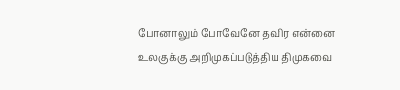போனாலும் போவேனே தவிர என்னை உலகுக்கு அறிமுகப்படுத்திய திமுகவை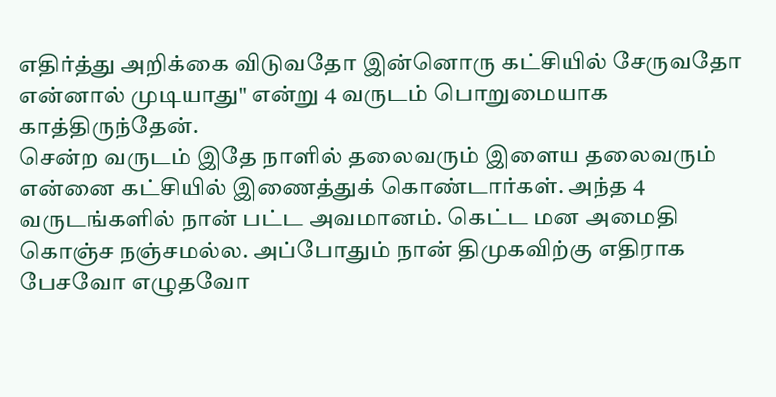எதிர்த்து அறிக்கை விடுவதோ இன்னொரு கட்சியில் சேருவதோ என்னால் முடியாது" என்று 4 வருடம் பொறுமையாக காத்திருந்தேன்.
சென்ற வருடம் இதே நாளில் தலைவரும் இளைய தலைவரும் என்னை கட்சியில் இணைத்துக் கொண்டார்கள். அந்த 4 வருடங்களில் நான் பட்ட அவமானம். கெட்ட மன அமைதி கொஞ்ச நஞ்சமல்ல. அப்போதும் நான் திமுகவிற்கு எதிராக பேசவோ எழுதவோ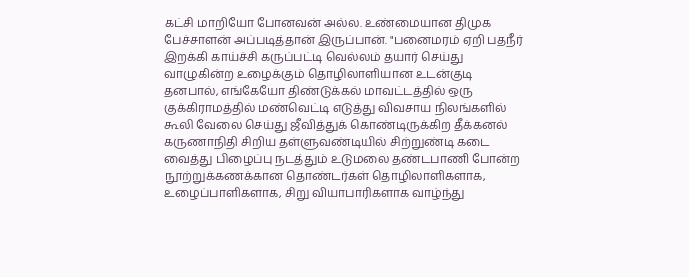கட்சி மாறியோ போனவன் அல்ல. உண்மையான திமுக பேச்சாளன் அப்படித்தான் இருப்பான். "பனைமரம் ஏறி பதநீர் இறக்கி காய்ச்சி கருப்பட்டி வெல்லம் தயார் செய்து வாழுகின்ற உழைக்கும் தொழிலாளியான உடன்குடி தனபால், எங்கேயோ திண்டுக்கல் மாவட்டத்தில் ஒரு குக்கிராமத்தில் மண்வெட்டி எடுத்து விவசாய நிலங்களில் கூலி வேலை செய்து ஜீவித்துக் கொண்டிருக்கிற தீக்கனல் கருணாநிதி சிறிய தள்ளுவண்டியில் சிற்றுண்டி கடை வைத்து பிழைப்பு நடத்தும் உடுமலை தண்டபாணி போன்ற நூற்றுக்கணக்கான தொண்டர்கள் தொழிலாளிகளாக, உழைப்பாளிகளாக, சிறு வியாபாரிகளாக வாழ்ந்து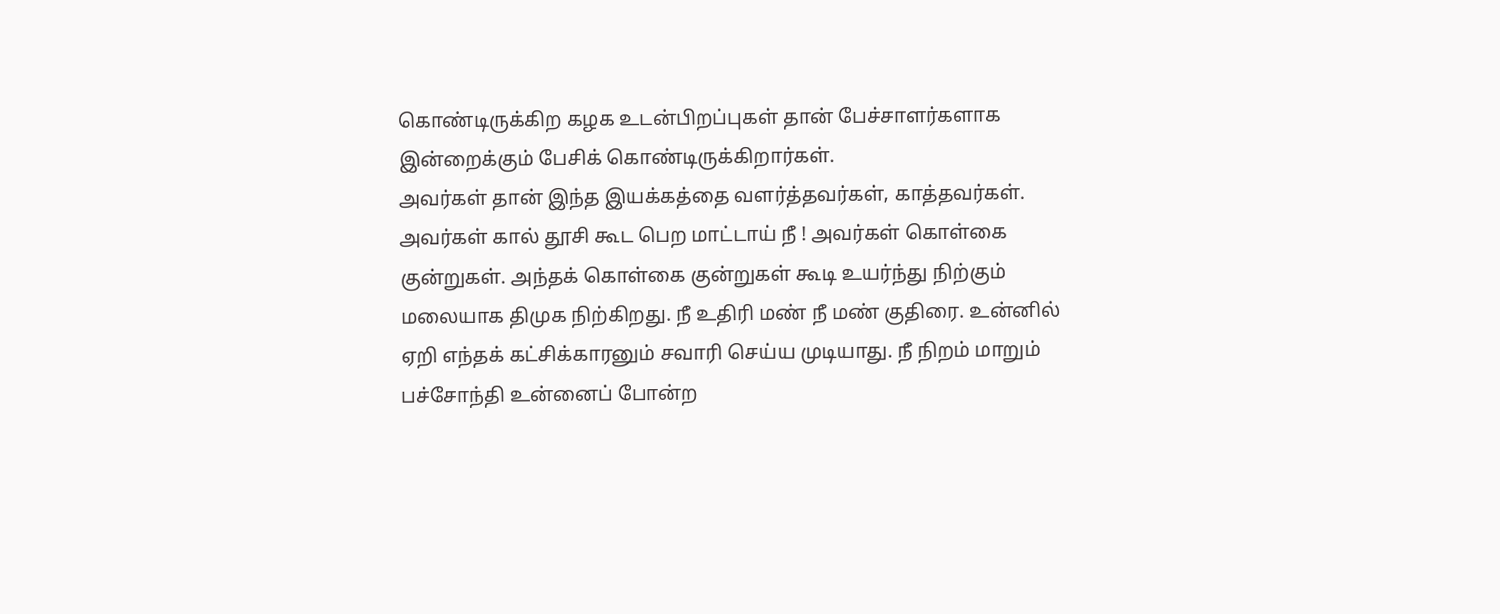கொண்டிருக்கிற கழக உடன்பிறப்புகள் தான் பேச்சாளர்களாக இன்றைக்கும் பேசிக் கொண்டிருக்கிறார்கள்.
அவர்கள் தான் இந்த இயக்கத்தை வளர்த்தவர்கள், காத்தவர்கள். அவர்கள் கால் தூசி கூட பெற மாட்டாய் நீ ! அவர்கள் கொள்கை குன்றுகள். அந்தக் கொள்கை குன்றுகள் கூடி உயர்ந்து நிற்கும் மலையாக திமுக நிற்கிறது. நீ உதிரி மண் நீ மண் குதிரை. உன்னில் ஏறி எந்தக் கட்சிக்காரனும் சவாரி செய்ய முடியாது. நீ நிறம் மாறும் பச்சோந்தி உன்னைப் போன்ற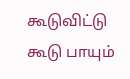கூடுவிட்டு கூடு பாயும்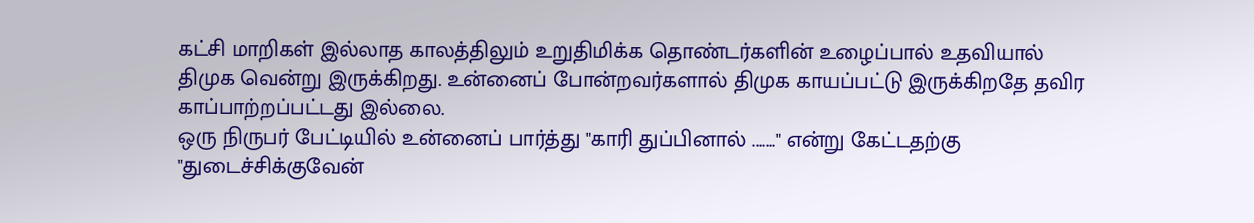கட்சி மாறிகள் இல்லாத காலத்திலும் உறுதிமிக்க தொண்டர்களின் உழைப்பால் உதவியால் திமுக வென்று இருக்கிறது. உன்னைப் போன்றவர்களால் திமுக காயப்பட்டு இருக்கிறதே தவிர காப்பாற்றப்பட்டது இல்லை.
ஒரு நிருபர் பேட்டியில் உன்னைப் பார்த்து "காரி துப்பினால் ......." என்று கேட்டதற்கு "துடைச்சிக்குவேன்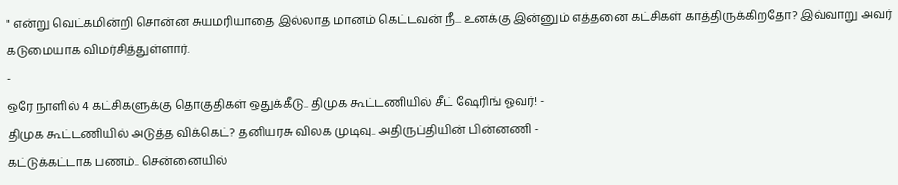" என்று வெட்கமின்றி சொன்ன சுயமரியாதை இல்லாத மானம் கெட்டவன் நீ... உனக்கு இன்னும் எத்தனை கட்சிகள் காத்திருக்கிறதோ? இவ்வாறு அவர் கடுமையாக விமர்சித்துள்ளார்.
-
ஒரே நாளில் 4 கட்சிகளுக்கு தொகுதிகள் ஒதுக்கீடு.. திமுக கூட்டணியில் சீட் ஷேரிங் ஓவர்! -
திமுக கூட்டணியில் அடுத்த விக்கெட்? தனியரசு விலக முடிவு.. அதிருப்தியின் பின்னணி -
கட்டுக்கட்டாக பணம்.. சென்னையில்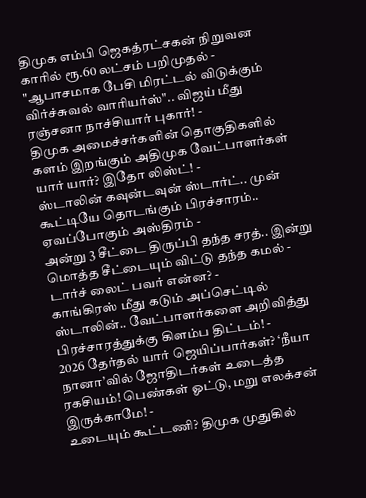திமுக எம்பி ஜெகத்ரட்சகன் நிறுவன காரில் ரூ.60 லட்சம் பறிமுதல் -
"ஆபாசமாக பேசி மிரட்டல் விடுக்கும் விர்ச்சுவல் வாரியர்ஸ்".. விஜய் மீது ரஞ்சனா நாச்சியார் புகார்! -
திமுக அமைச்சர்களின் தொகுதிகளில் களம் இறங்கும் அதிமுக வேட்பாளர்கள் யார் யார்? இதோ லிஸ்ட்! -
ஸ்டாலின் கவுன்டவுன் ஸ்டார்ட்.. முன் கூட்டியே தொடங்கும் பிரச்சாரம்.. ஏவப்போகும் அஸ்திரம் -
அன்று 3 சீட்டை திருப்பி தந்த சரத்.. இன்று மொத்த சீட்டையும் விட்டு தந்த கமல் - டார்ச் லைட் பவர் என்ன? -
காங்கிரஸ் மீது கடும் அப்செட்டில் ஸ்டாலின்.. வேட்பாளர்களை அறிவித்து பிரச்சாரத்துக்கு கிளம்ப திட்டம்! -
2026 தேர்தல் யார் ஜெயிப்பார்கள்? ‘நீயா நானா’வில் ஜோதிடர்கள் உடைத்த ரகசியம்! பெண்கள் ஓட்டு, மறு எலக்சன் இருக்காமே! -
உடையும் கூட்டணி? திமுக முதுகில்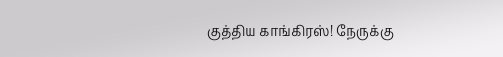குத்திய காங்கிரஸ்! நேருக்கு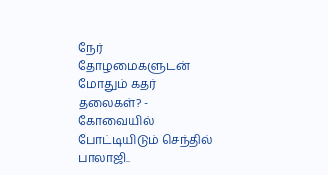நேர் தோழமைகளுடன் மோதும் கதர் தலைகள்? -
கோவையில் போட்டியிடும் செந்தில் பாலாஜி..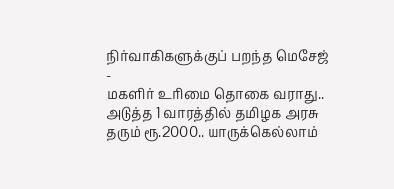நிர்வாகிகளுக்குப் பறந்த மெசேஜ் -
மகளிர் உரிமை தொகை வராது.. அடுத்த 1 வாரத்தில் தமிழக அரசு தரும் ரூ.2000.. யாருக்கெல்லாம்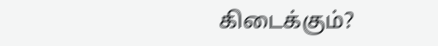கிடைக்கும்?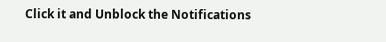Click it and Unblock the Notifications